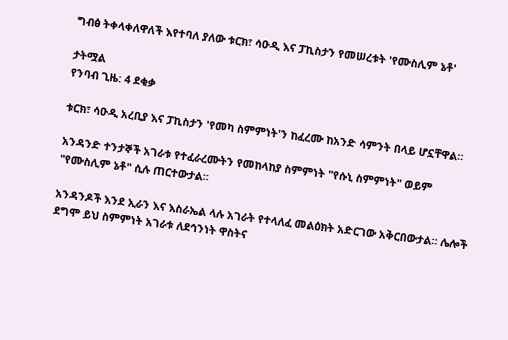ግብፅ ትቀላቀለዋለች እየተባለ ያለው ቱርክ፣ ሳዑዲ እና ፓኪስታን የመሠረቱት 'የሙስሊም ኔቶ'

ታትሟል
የንባብ ጊዜ: 4 ደቂቃ

ቱርክ፣ ሳዑዲ አረቢያ እና ፓኪስታን 'የመካ ስምምነት'ን ከፈረሙ ከአንድ ሳምንት በላይ ሆኗቸዋል።

አንዳንድ ተንታኞች አገራቱ የተፈራረሙትን የመከላከያ ስምምነት "የሱኒ ስምምነት" ወይም "የሙስሊም ኔቶ" ሲሉ ጠርተውታል።

አንዳንዶች እንደ ኢራን እና እስራኤል ላሉ አገራት የተላለፈ መልዕክት አድርገው አቅርበውታል። ሌሎች ደግሞ ይህ ስምምነት አገራቱ ለደኅንነት ዋስትና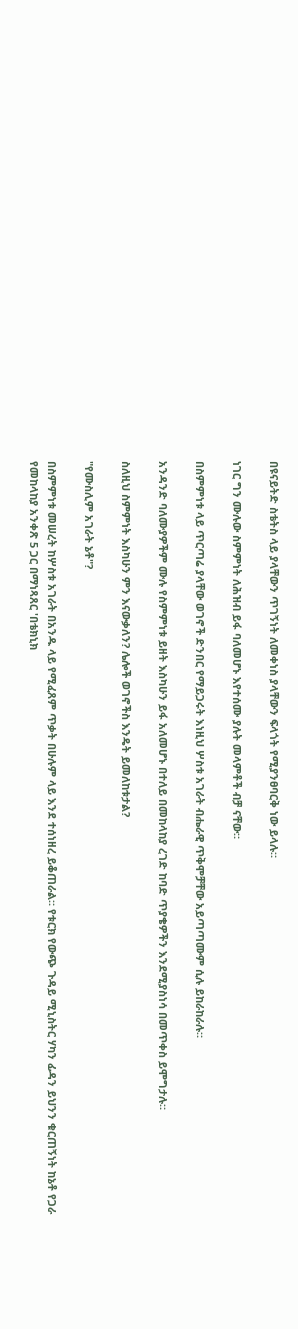በዩናይትድ ስቴትስ ላይ ያላቸውን ጥገኝነት ለመቀነስ ያላቸውን ፍላጎት የሚያንፀባርቅ ነው ይላሉ።

ነገር ግን ሙሉው ስምምነት ለሕዝብ ይፋ ባለመሆኑ እየተሰሙ ያሉት መላምቶች ብቻ ናቸው።

በስምምነቱ ላይ ጥርጣሬ ያላቸው ወገኖች ድንበር የማይጋሩት እነዚህ ሦስቱ አገራት ብሔራዊ ጥቅሞቻቸው አይጣጣሙም ሲሉ ይከራከራሉ።

አንዳንድ ባለሙያዎችም ሙሉ የስምምነቱ ይዘት እስካሁን ይፋ አለመሆኑ በተለይ በመከላከያ ረገድ ከባድ ጥያቄዎችን እንደሚያስነሳ በመጥቀስ ይሞግታሉ።

ስለዚህ ስምምነት እስካሁን ምን እናውቃለን? ሌሎች ወገኖችስ እንዴት ይመለከቱታል?

"የሙስሊም አገራት ኔቶ"?

በስምምነቱ መሠረት ከሦስቱ አገራት በአንዱ ላይ የሚፈጸም ጥቃት በሁሉም ላይ እንደ ተሰነዘረ ይቆጠራል። የቱርክ የውጭ ጉዳይ ሚኒስትር ሃካን ፊዳን ይህንን ቁርጠኝነት ከኔቶ የጋራ የመከላከያ አንቀጽ 5 ጋር በማነጻጸር 'በቴክኒክ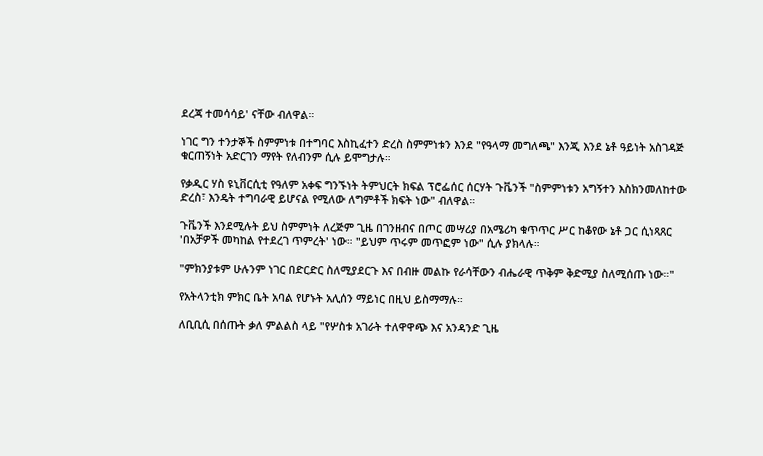ደረጃ ተመሳሳይ' ናቸው ብለዋል።

ነገር ግን ተንታኞች ስምምነቱ በተግባር እስኪፈተን ድረስ ስምምነቱን እንደ "የዓላማ መግለጫ" እንጂ እንደ ኔቶ ዓይነት አስገዳጅ ቁርጠኝነት አድርገን ማየት የለብንም ሲሉ ይሞግታሉ።

የቃዲር ሃስ ዩኒቨርሲቲ የዓለም አቀፍ ግንኙነት ትምህርት ክፍል ፕሮፌሰር ሰርሃት ጉቬንች "ስምምነቱን አግኝተን እስክንመለከተው ድረስ፣ እንዴት ተግባራዊ ይሆናል የሚለው ለግምቶች ክፍት ነው" ብለዋል።

ጉቬንች እንደሚሉት ይህ ስምምነት ለረጅም ጊዜ በገንዘብና በጦር መሣሪያ በአሜሪካ ቁጥጥር ሥር ከቆየው ኔቶ ጋር ሲነጻጸር 'በአቻዎች መካከል የተደረገ ጥምረት' ነው። "ይህም ጥሩም መጥፎም ነው" ሲሉ ያክላሉ።

"ምክንያቱም ሁሉንም ነገር በድርድር ስለሚያደርጉ እና በብዙ መልኩ የራሳቸውን ብሔራዊ ጥቅም ቅድሚያ ስለሚሰጡ ነው።"

የአትላንቲክ ምክር ቤት አባል የሆኑት አሊሰን ማይነር በዚህ ይስማማሉ።

ለቢቢሲ በሰጡት ቃለ ምልልስ ላይ "የሦስቱ አገራት ተለዋዋጭ እና አንዳንድ ጊዜ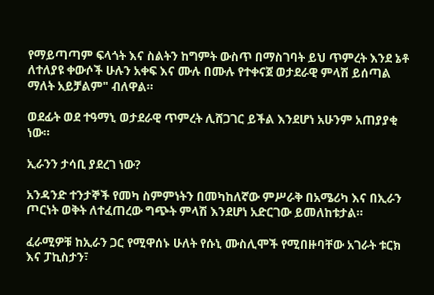የማይጣጣም ፍላጎት እና ስልትን ከግምት ውስጥ በማስገባት ይህ ጥምረት እንደ ኔቶ ለተለያዩ ቀውሶች ሁሉን አቀፍ እና ሙሉ በሙሉ የተቀናጀ ወታደራዊ ምላሽ ይሰጣል ማለት አይቻልም" ብለዋል።

ወደፊት ወደ ተዓማኒ ወታደራዊ ጥምረት ሊሸጋገር ይችል እንደሆነ አሁንም አጠያያቂ ነው።

ኢራንን ታሳቢ ያደረገ ነው?

አንዳንድ ተንታኞች የመካ ስምምነትን በመካከለኛው ምሥራቅ በአሜሪካ እና በኢራን ጦርነት ወቅት ለተፈጠረው ግጭት ምላሽ እንደሆነ አድርገው ይመለከቱታል።

ፈራሚዎቹ ከኢራን ጋር የሚዋሰኑ ሁለት የሱኒ ሙስሊሞች የሚበዙባቸው አገራት ቱርክ እና ፓኪስታን፣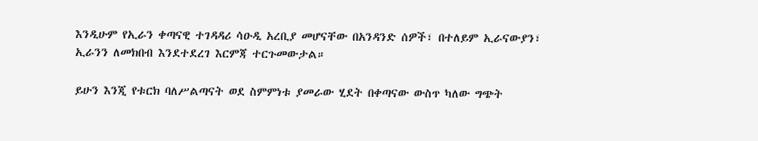እንዲሁም የኢራን ቀጣናዊ ተገዳዳሪ ሳዑዲ አረቢያ መሆናቸው በአንዳንድ ሰዎች፣ በተለይም ኢራናውያን፣ ኢራንን ለመክበብ እንደተደረገ እርምጃ ተርጉመውታል።

ይሁን እንጂ የቱርክ ባለሥልጣናት ወደ ስምምነቱ ያመራው ሂደት በቀጣናው ውስጥ ካለው ግጭት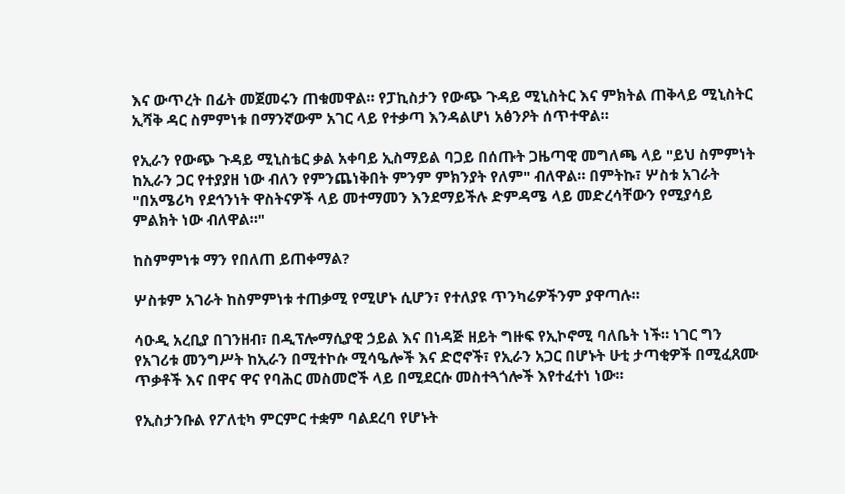እና ውጥረት በፊት መጀመሩን ጠቁመዋል። የፓኪስታን የውጭ ጉዳይ ሚኒስትር እና ምክትል ጠቅላይ ሚኒስትር ኢሻቅ ዳር ስምምነቱ በማንኛውም አገር ላይ የተቃጣ እንዳልሆነ አፅንዖት ሰጥተዋል።

የኢራን የውጭ ጉዳይ ሚኒስቴር ቃል አቀባይ ኢስማይል ባጋይ በሰጡት ጋዜጣዊ መግለጫ ላይ "ይህ ስምምነት ከኢራን ጋር የተያያዘ ነው ብለን የምንጨነቅበት ምንም ምክንያት የለም" ብለዋል። በምትኩ፣ ሦስቱ አገራት "በአሜሪካ የደኅንነት ዋስትናዎች ላይ መተማመን እንደማይችሉ ድምዳሜ ላይ መድረሳቸውን የሚያሳይ ምልክት ነው ብለዋል።"

ከስምምነቱ ማን የበለጠ ይጠቀማል?

ሦስቱም አገራት ከስምምነቱ ተጠቃሚ የሚሆኑ ሲሆን፣ የተለያዩ ጥንካሬዎችንም ያዋጣሉ።

ሳዑዲ አረቢያ በገንዘብ፣ በዲፕሎማሲያዊ ኃይል እና በነዳጅ ዘይት ግዙፍ የኢኮኖሚ ባለቤት ነች። ነገር ግን የአገሪቱ መንግሥት ከኢራን በሚተኮሱ ሚሳዔሎች እና ድሮኖች፣ የኢራን አጋር በሆኑት ሁቲ ታጣቂዎች በሚፈጸሙ ጥቃቶች እና በዋና ዋና የባሕር መስመሮች ላይ በሚደርሱ መስተጓጎሎች እየተፈተነ ነው።

የኢስታንቡል የፖለቲካ ምርምር ተቋም ባልደረባ የሆኑት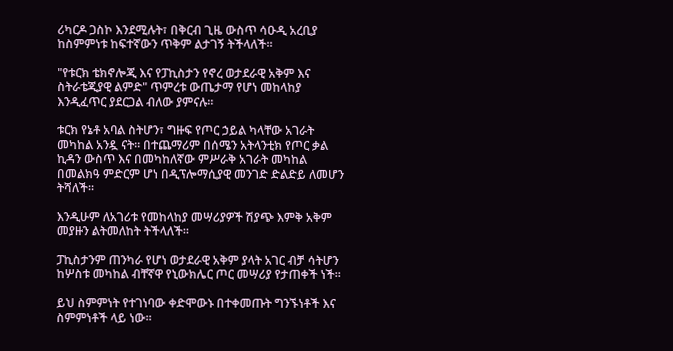ሪካርዶ ጋስኮ እንደሚሉት፣ በቅርብ ጊዜ ውስጥ ሳዑዲ አረቢያ ከስምምነቱ ከፍተኛውን ጥቅም ልታገኝ ትችላለች።

"የቱርክ ቴክኖሎጂ እና የፓኪስታን የኖረ ወታደራዊ አቅም እና ስትራቴጂያዊ ልምድ" ጥምረቱ ውጤታማ የሆነ መከላከያ እንዲፈጥር ያደርጋል ብለው ያምናሉ።

ቱርክ የኔቶ አባል ስትሆን፣ ግዙፍ የጦር ኃይል ካላቸው አገራት መካከል አንዷ ናት። በተጨማሪም በሰሜን አትላንቲክ የጦር ቃል ኪዳን ውስጥ እና በመካከለኛው ምሥራቅ አገራት መካከል በመልክዓ ምድርም ሆነ በዲፕሎማሲያዊ መንገድ ድልድይ ለመሆን ትሻለች።

እንዲሁም ለአገሪቱ የመከላከያ መሣሪያዎች ሽያጭ እምቅ አቅም መያዙን ልትመለከት ትችላለች።

ፓኪስታንም ጠንካራ የሆነ ወታደራዊ አቅም ያላት አገር ብቻ ሳትሆን ከሦስቱ መካከል ብቸኛዋ የኒውክሌር ጦር መሣሪያ የታጠቀች ነች።

ይህ ስምምነት የተገነባው ቀድሞውኑ በተቀመጡት ግንኙነቶች እና ስምምነቶች ላይ ነው።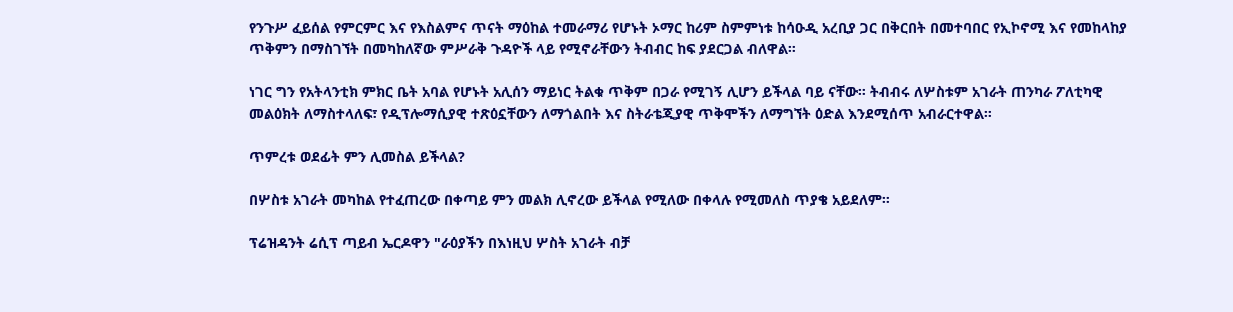የንጉሥ ፈይሰል የምርምር እና የእስልምና ጥናት ማዕከል ተመራማሪ የሆኑት ኦማር ከሪም ስምምነቱ ከሳዑዲ አረቢያ ጋር በቅርበት በመተባበር የኢኮኖሚ እና የመከላከያ ጥቅምን በማስገኘት በመካከለኛው ምሥራቅ ጉዳዮች ላይ የሚኖራቸውን ትብብር ከፍ ያደርጋል ብለዋል።

ነገር ግን የአትላንቲክ ምክር ቤት አባል የሆኑት አሊሰን ማይነር ትልቁ ጥቅም በጋራ የሚገኝ ሊሆን ይችላል ባይ ናቸው። ትብብሩ ለሦስቱም አገራት ጠንካራ ፖለቲካዊ መልዕክት ለማስተላለፍ፣ የዲፕሎማሲያዊ ተጽዕኗቸውን ለማጎልበት እና ስትራቴጂያዊ ጥቅሞችን ለማግኘት ዕድል እንደሚሰጥ አብራርተዋል።

ጥምረቱ ወደፊት ምን ሊመስል ይችላል?

በሦስቱ አገራት መካከል የተፈጠረው በቀጣይ ምን መልክ ሊኖረው ይችላል የሚለው በቀላሉ የሚመለስ ጥያቄ አይደለም።

ፕሬዝዳንት ሬሲፕ ጣይብ ኤርዶዋን "ራዕያችን በእነዚህ ሦስት አገራት ብቻ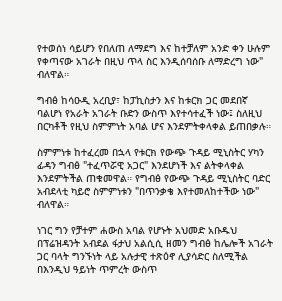የተወሰነ ሳይሆን የበለጠ ለማደግ እና ከተቻለም አንድ ቀን ሁሉም የቀጣናው አገራት በዚህ ጥላ ስር እንዲሰባሰቡ ለማድረግ ነው" ብለዋል።

ግብፅ ከሳዑዲ አረቢያ፣ ከፓኪስታን እና ከቱርክ ጋር መደበኛ ባልሆነ የአራት አገራት ቡድን ውስጥ እየተሳተፈች ነው፤ ስለዚህ በርካቶች የዚህ ስምምነት አባል ሆና እንደምትቀላቀል ይጠበቃሉ።

ስምምነቱ ከተፈረመ በኋላ የቱርክ የውጭ ጉዳይ ሚኒስትር ሃካን ፊዳን ግብፅ "ተፈጥሯዊ አጋር" እንደሆነች እና ልትቀላቀል እንደምትችል ጠቁመዋል። የግብፅ የውጭ ጉዳይ ሚኒስትር ባድር አብደላቲ ካይሮ ስምምነቱን "በጥንቃቄ እየተመለከተችው ነው" ብለዋል።

ነገር ግን የቻተም ሐውስ አባል የሆኑት አህመድ አቡዱህ በፕሬዝዳንት አብደል ፋታህ አልሲሲ ዘመን ግብፅ ከሌሎች አገራት ጋር ባላት ግንኙነት ላይ አሉታዊ ተጽዕኖ ሊያሳድር ስለሚችል በእንዲህ ዓይነት ጥምረት ውስጥ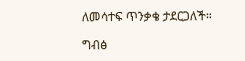ለመሳተፍ ጥንቃቄ ታደርጋለች።

ግብፅ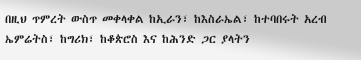በዚህ ጥምረት ውስጥ መቀላቀል ከኢራን፣ ከእስራኤል፣ ከተባበሩት አረብ ኤምሬትስ፣ ከግሪክ፣ ከቆጵሮስ እና ከሕንድ ጋር ያላትን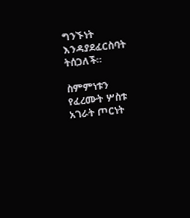ግንኙነት እንዳያደፈርስባት ትሰጋለች።

ስምምነቱን የፈረሙት ሦስቱ አገራት ጦርነት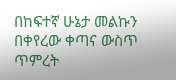በከፍተኛ ሁኔታ መልኩን በቀየረው ቀጣና ውስጥ ጥምረት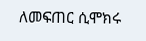ለመፍጠር ሲሞክሩ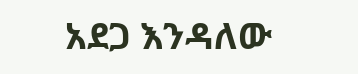አደጋ እንዳለው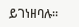ይገነዘባሉ።